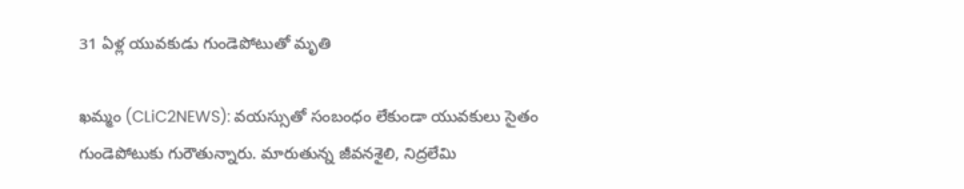31 ఏళ్ల యువ‌కుడు గుండెపోటుతో మృతి

ఖ‌మ్మం (CLiC2NEWS): వ‌య‌స్సుతో సంబంధం లేకుండా యువ‌కులు సైతం గుండెపోటుకు గురౌతున్నారు. మారుతున్న జీవ‌న‌శైలి, నిద్ర‌లేమి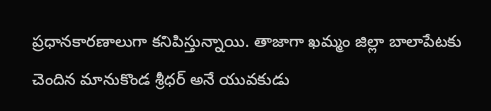ప్ర‌ధాన‌కార‌ణాలుగా క‌నిపిస్తున్నాయి. తాజాగా ఖ‌మ్మం జిల్లా బాలాపేట‌కు చెందిన మానుకొండ‌ శ్రీ‌ధ‌ర్ అనే యువ‌కుడు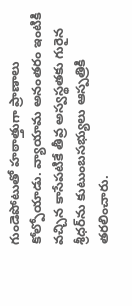గుండెపోటుతో హ‌ఠాత్తుగా ప్రాణాలు కోల్పోయాడు. వ్యాయామ అనంత‌రం ఇంటికి వ‌చ్చిన కాసేప‌టికే తీవ్ర అస్వ‌స్థ‌త‌కు గురైన శ్రీ‌ధ‌ర్‌ను కుటుంబ‌స‌భ్యులు ఆస్ప‌త్రికి త‌ర‌లించారు.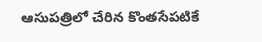ఆసుప‌త్రిలో చేరిన కొంత‌సేప‌టికే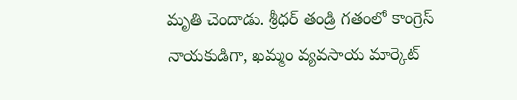మృతి చెందాడు. శ్రీ‌ధ‌ర్ తండ్రి గ‌తంలో కాంగ్రెస్ నాయ‌కుడిగా, ఖ‌మ్మం వ్య‌వ‌సాయ మార్కెట్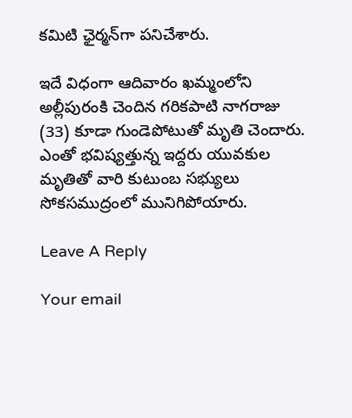క‌మిటి ఛైర్మ‌న్‌గా ప‌నిచేశారు.

ఇదే విధంగా ఆదివారం ఖ‌మ్మంలోని అల్లీపురంకి చెందిన గ‌రిక‌పాటి నాగ‌రాజు (33) కూడా గుండెపోటుతో మృతి చెందారు. ఎంతో భ‌విష్య‌త్తున్న ఇద్ద‌రు యువ‌కుల మృతితో వారి కుటుంబ స‌భ్యులు సోక‌స‌ముద్రంలో మునిగిపోయారు.

Leave A Reply

Your email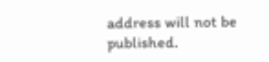address will not be published.